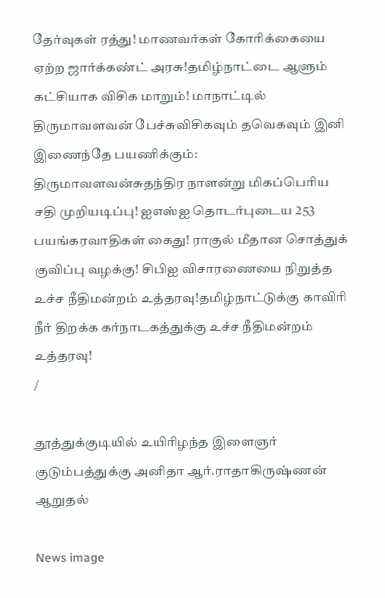தேர்வுகள் ரத்து! மாணவர்கள் கோரிக்கையை ஏற்ற ஜார்க்கண்ட் அரசு!தமிழ்நாட்டை ஆளும் கட்சியாக விசிக மாறும்! மாநாட்டில் திருமாவளவன் பேச்சுவிசிகவும் தவெகவும் இனி இணைந்தே பயணிக்கும்: திருமாவளவன்சுதந்திர நாளன்று மிகப்பெரிய சதி முறியடிப்பு! ஐஎஸ்ஐ தொடர்புடைய 253 பயங்கரவாதிகள் கைது! ராகுல் மீதான சொத்துக் குவிப்பு வழக்கு! சிபிஐ விசாரணையை நிறுத்த உச்ச நீதிமன்றம் உத்தரவு!தமிழ்நாட்டுக்கு காவிரி நீர் திறக்க கர்நாடகத்துக்கு உச்ச நீதிமன்றம் உத்தரவு!
/

தூத்துக்குடியில் உயிரிழந்த இளைஞர் குடும்பத்துக்கு அனிதா ஆர்.ராதாகிருஷ்ணன் ஆறுதல்

News image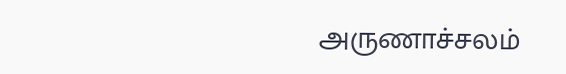அருணாச்சலம்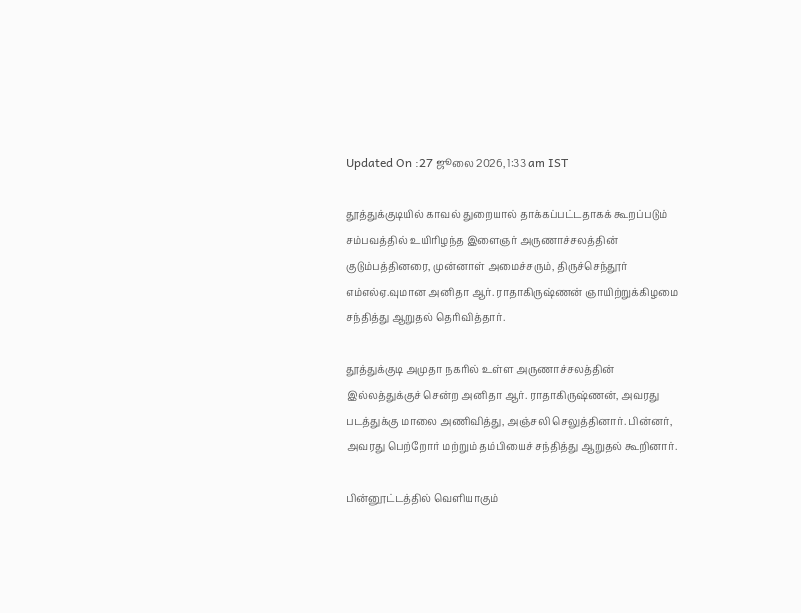Updated On :27 ஜூலை 2026, 1:33 am IST

தூத்துக்குடியில் காவல் துறையால் தாக்கப்பட்டதாகக் கூறப்படும் சம்பவத்தில் உயிரிழந்த இளைஞர் அருணாச்சலத்தின் குடும்பத்தினரை, முன்னாள் அமைச்சரும், திருச்செந்தூர் எம்எல்ஏ.வுமான அனிதா ஆர். ராதாகிருஷ்ணன் ஞாயிற்றுக்கிழமை சந்தித்து ஆறுதல் தெரிவித்தார்.

தூத்துக்குடி அமுதா நகரில் உள்ள அருணாச்சலத்தின் இல்லத்துக்குச் சென்ற அனிதா ஆர். ராதாகிருஷ்ணன், அவரது படத்துக்கு மாலை அணிவித்து, அஞ்சலி செலுத்தினார். பின்னர், அவரது பெற்றோர் மற்றும் தம்பியைச் சந்தித்து ஆறுதல் கூறினார்.

பின்னூட்டத்தில் வெளியாகும்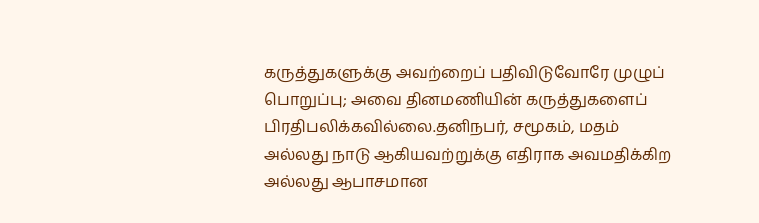கருத்துகளுக்கு அவற்றைப் பதிவிடுவோரே முழுப் பொறுப்பு; அவை தினமணியின் கருத்துகளைப் பிரதிபலிக்கவில்லை.தனிநபர், சமூகம், மதம் அல்லது நாடு ஆகியவற்றுக்கு எதிராக அவமதிக்கிற அல்லது ஆபாசமான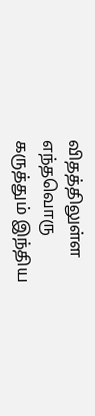விதத்திலுள்ள எந்தவொரு கருத்தும் இந்திய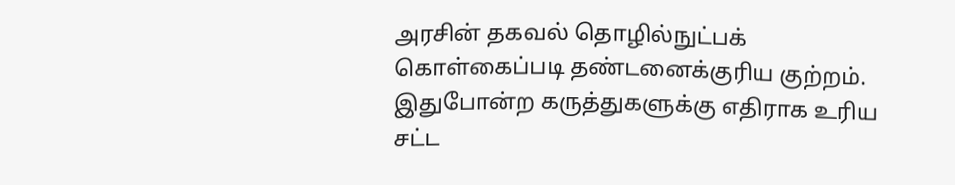அரசின் தகவல் தொழில்நுட்பக் கொள்கைப்படி தண்டனைக்குரிய குற்றம். இதுபோன்ற கருத்துகளுக்கு எதிராக உரிய சட்ட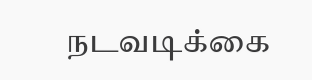நடவடிக்கை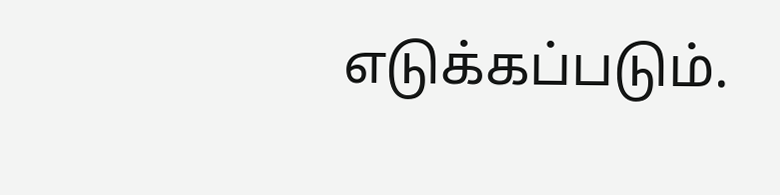எடுக்கப்படும்.